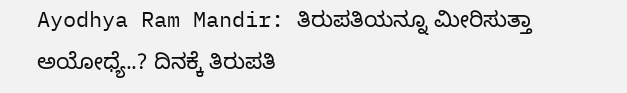Ayodhya Ram Mandir: ತಿರುಪತಿಯನ್ನೂ ಮೀರಿಸುತ್ತಾ ಅಯೋಧ್ಯೆ..? ದಿನಕ್ಕೆ ತಿರುಪತಿ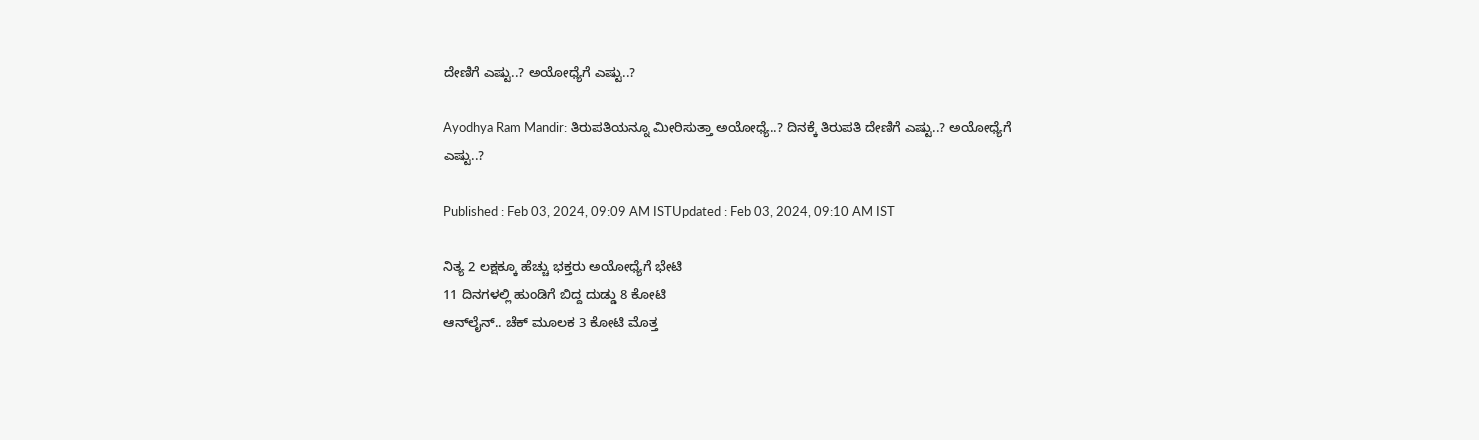ದೇಣಿಗೆ ಎಷ್ಟು..? ಅಯೋಧ್ಯೆಗೆ ಎಷ್ಟು..?

Ayodhya Ram Mandir: ತಿರುಪತಿಯನ್ನೂ ಮೀರಿಸುತ್ತಾ ಅಯೋಧ್ಯೆ..? ದಿನಕ್ಕೆ ತಿರುಪತಿ ದೇಣಿಗೆ ಎಷ್ಟು..? ಅಯೋಧ್ಯೆಗೆ ಎಷ್ಟು..?

Published : Feb 03, 2024, 09:09 AM ISTUpdated : Feb 03, 2024, 09:10 AM IST

ನಿತ್ಯ 2 ಲಕ್ಷಕ್ಕೂ ಹೆಚ್ಚು ಭಕ್ತರು ಅಯೋಧ್ಯೆಗೆ ಭೇಟಿ
11 ದಿನಗಳಲ್ಲಿ ಹುಂಡಿಗೆ ಬಿದ್ದ ದುಡ್ಡು 8 ಕೋಟಿ
ಆನ್‌ಲೈನ್‌.. ಚೆಕ್ ಮೂಲಕ 3 ಕೋಟಿ ಮೊತ್ತ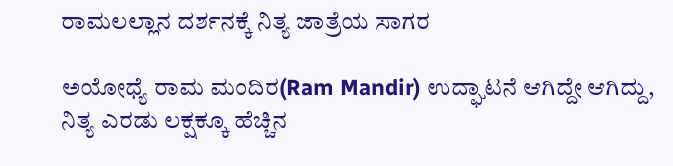ರಾಮಲಲ್ಲಾನ ದರ್ಶನಕ್ಕೆ ನಿತ್ಯ ಜಾತ್ರೆಯ ಸಾಗರ

ಅಯೋಧ್ಯೆ ರಾಮ ಮಂದಿರ(Ram Mandir) ಉದ್ಘಾಟನೆ ಆಗಿದ್ದೇ ಆಗಿದ್ದು, ನಿತ್ಯ ಎರಡು ಲಕ್ಷಕ್ಕೂ ಹೆಚ್ಚಿನ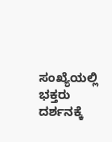ಸಂಖ್ಯೆಯಲ್ಲಿ ಭಕ್ತರು ದರ್ಶನಕ್ಕೆ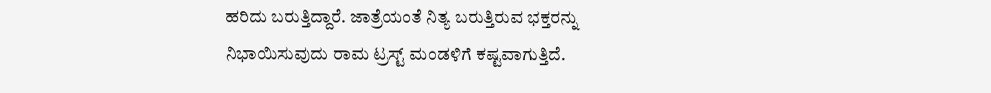ಹರಿದು ಬರುತ್ತಿದ್ದಾರೆ. ಜಾತ್ರೆಯಂತೆ ನಿತ್ಯ ಬರುತ್ತಿರುವ ಭಕ್ತರನ್ನು ನಿಭಾಯಿಸುವುದು ರಾಮ ಟ್ರಸ್ಟ್ ಮಂಡಳಿಗೆ ಕಷ್ಟವಾಗುತ್ತಿದೆ.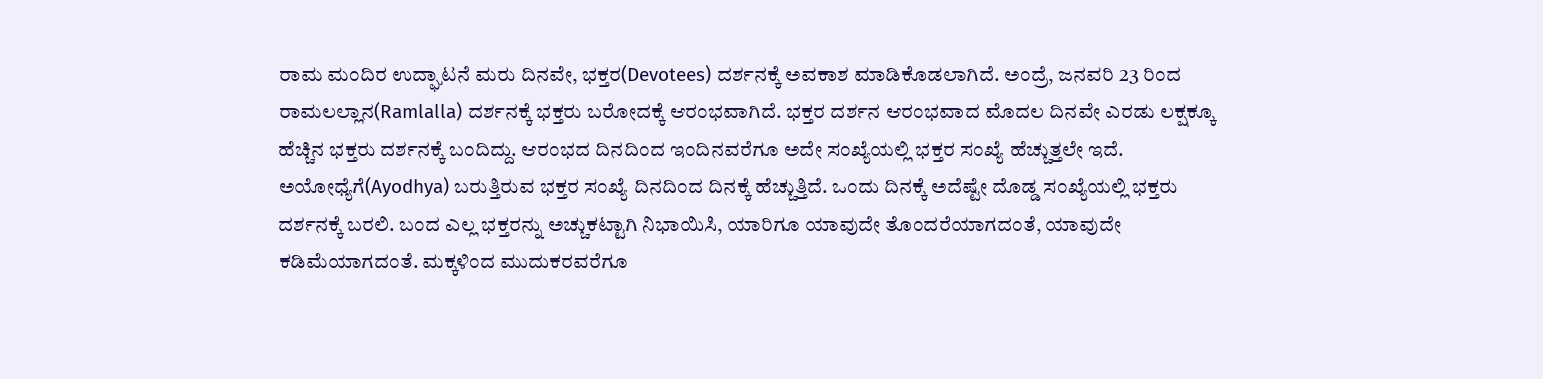ರಾಮ ಮಂದಿರ ಉದ್ಘಾಟನೆ ಮರು ದಿನವೇ, ಭಕ್ತರ(Devotees) ದರ್ಶನಕ್ಕೆ ಅವಕಾಶ ಮಾಡಿಕೊಡಲಾಗಿದೆ. ಅಂದ್ರೆ, ಜನವರಿ 23 ರಿಂದ ರಾಮಲಲ್ಲಾನ(Ramlalla) ದರ್ಶನಕ್ಕೆ ಭಕ್ತರು ಬರೋದಕ್ಕೆ ಆರಂಭವಾಗಿದೆ. ಭಕ್ತರ ದರ್ಶನ ಆರಂಭವಾದ ಮೊದಲ ದಿನವೇ ಎರಡು ಲಕ್ಷಕ್ಕೂ ಹೆಚ್ಚಿನ ಭಕ್ತರು ದರ್ಶನಕ್ಕೆ ಬಂದಿದ್ದು. ಆರಂಭದ ದಿನದಿಂದ ಇಂದಿನವರೆಗೂ ಅದೇ ಸಂಖ್ಯೆಯಲ್ಲಿ ಭಕ್ತರ ಸಂಖ್ಯೆ ಹೆಚ್ಚುತ್ತಲೇ ಇದೆ. ಅಯೋಧ್ಯೆಗೆ(Ayodhya) ಬರುತ್ತಿರುವ ಭಕ್ತರ ಸಂಖ್ಯೆ ದಿನದಿಂದ ದಿನಕ್ಕೆ ಹೆಚ್ಚುತ್ತಿದೆ. ಒಂದು ದಿನಕ್ಕೆ ಅದೆಷ್ಟೇ ದೊಡ್ಡ ಸಂಖ್ಯೆಯಲ್ಲಿ ಭಕ್ತರು ದರ್ಶನಕ್ಕೆ ಬರಲಿ. ಬಂದ ಎಲ್ಲ ಭಕ್ತರನ್ನು ಅಚ್ಚುಕಟ್ಟಾಗಿ ನಿಭಾಯಿಸಿ, ಯಾರಿಗೂ ಯಾವುದೇ ತೊಂದರೆಯಾಗದಂತೆ, ಯಾವುದೇ ಕಡಿಮೆಯಾಗದಂತೆ. ಮಕ್ಕಳಿಂದ ಮುದುಕರವರೆಗೂ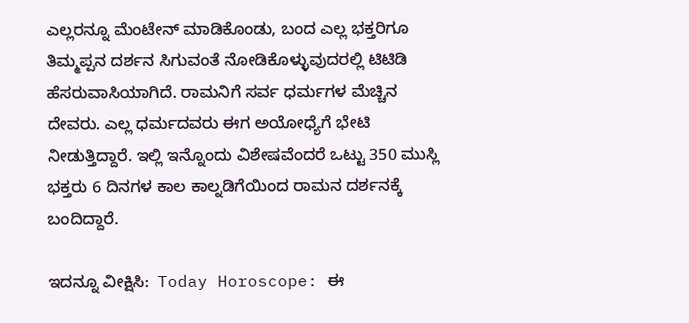ಎಲ್ಲರನ್ನೂ ಮೆಂಟೇನ್ ಮಾಡಿಕೊಂಡು, ಬಂದ ಎಲ್ಲ ಭಕ್ತರಿಗೂ ತಿಮ್ಮಪ್ಪನ ದರ್ಶನ ಸಿಗುವಂತೆ ನೋಡಿಕೊಳ್ಳುವುದರಲ್ಲಿ ಟಿಟಿಡಿ ಹೆಸರುವಾಸಿಯಾಗಿದೆ. ರಾಮನಿಗೆ ಸರ್ವ ಧರ್ಮಗಳ ಮೆಚ್ಚಿನ ದೇವರು. ಎಲ್ಲ ಧರ್ಮದವರು ಈಗ ಅಯೋಧ್ಯೆಗೆ ಭೇಟಿ ನೀಡುತ್ತಿದ್ದಾರೆ. ಇಲ್ಲಿ ಇನ್ನೊಂದು ವಿಶೇಷವೆಂದರೆ ಒಟ್ಟು 350 ಮುಸ್ಲಿ ಭಕ್ತರು 6 ದಿನಗಳ ಕಾಲ ಕಾಲ್ನಡಿಗೆಯಿಂದ ರಾಮನ ದರ್ಶನಕ್ಕೆ ಬಂದಿದ್ದಾರೆ.

ಇದನ್ನೂ ವೀಕ್ಷಿಸಿ:  Today Horoscope: ಈ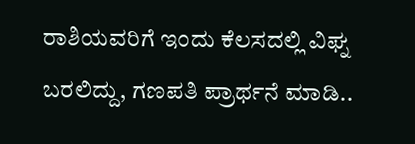ರಾಶಿಯವರಿಗೆ ಇಂದು ಕೆಲಸದಲ್ಲಿ ವಿಘ್ನ ಬರಲಿದ್ದು, ಗಣಪತಿ ಪ್ರಾರ್ಥನೆ ಮಾಡಿ..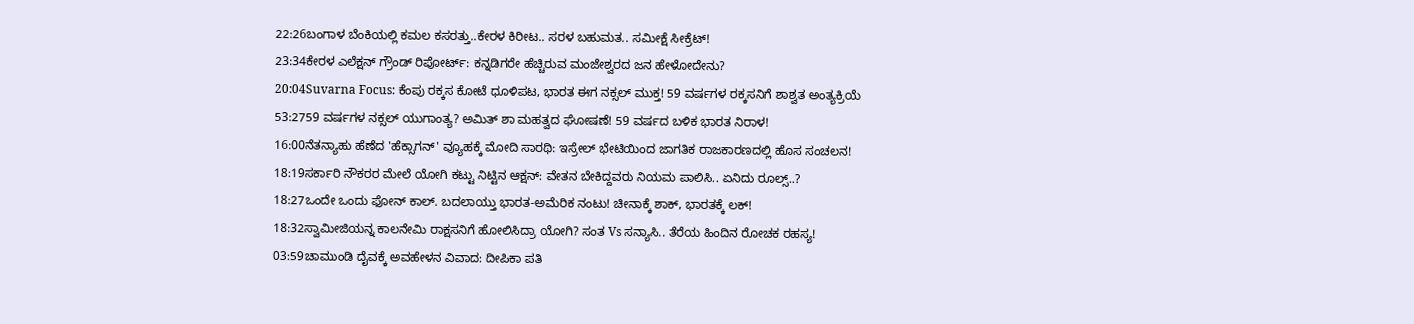22:26ಬಂಗಾಳ ಬೆಂಕಿಯಲ್ಲಿ ಕಮಲ ಕಸರತ್ತು..ಕೇರಳ ಕಿರೀಟ.. ಸರಳ ಬಹುಮತ.. ಸಮೀಕ್ಷೆ ಸೀಕ್ರೆಟ್!
23:34ಕೇರಳ ಎಲೆಕ್ಷನ್ ಗ್ರೌಂಡ್ ರಿಪೋರ್ಟ್: ಕನ್ನಡಿಗರೇ ಹೆಚ್ಚಿರುವ ಮಂಜೇಶ್ವರದ ಜನ ಹೇಳೋದೇನು?
20:04Suvarna Focus: ಕೆಂಪು ರಕ್ಕಸ ಕೋಟೆ ಧೂಳಿಪಟ, ಭಾರತ ಈಗ ನಕ್ಸಲ್ ಮುಕ್ತ! 59 ವರ್ಷಗಳ ರಕ್ಕಸನಿಗೆ ಶಾಶ್ವತ ಅಂತ್ಯಕ್ರಿಯೆ
53:2759 ವರ್ಷಗಳ ನಕ್ಸಲ್ ಯುಗಾಂತ್ಯ? ಅಮಿತ್ ಶಾ ಮಹತ್ವದ ಘೋಷಣೆ! 59 ವರ್ಷದ ಬಳಿಕ ಭಾರತ ನಿರಾಳ!
16:00ನೆತನ್ಯಾಹು ಹೆಣೆದ 'ಹೆಕ್ಸಾಗನ್' ವ್ಯೂಹಕ್ಕೆ ಮೋದಿ ಸಾರಥಿ: ಇಸ್ರೇಲ್ ಭೇಟಿಯಿಂದ ಜಾಗತಿಕ ರಾಜಕಾರಣದಲ್ಲಿ ಹೊಸ ಸಂಚಲನ!
18:19ಸರ್ಕಾರಿ ನೌಕರರ ಮೇಲೆ ಯೋಗಿ ಕಟ್ಟು ನಿಟ್ಟಿನ ಆಕ್ಷನ್: ವೇತನ ಬೇಕಿದ್ದವರು ನಿಯಮ ಪಾಲಿಸಿ.. ಏನಿದು ರೂಲ್ಸ್..?
18:27ಒಂದೇ ಒಂದು ಫೋನ್ ಕಾಲ್. ಬದಲಾಯ್ತು ಭಾರತ-ಅಮೆರಿಕ ನಂಟು! ಚೀನಾಕ್ಕೆ ಶಾಕ್, ಭಾರತಕ್ಕೆ ಲಕ್!
18:32ಸ್ವಾಮೀಜಿಯನ್ನ ಕಾಲನೇಮಿ ರಾಕ್ಷಸನಿಗೆ ಹೋಲಿಸಿದ್ರಾ ಯೋಗಿ? ಸಂತ Vs ಸನ್ಯಾಸಿ.. ತೆರೆಯ ಹಿಂದಿನ ರೋಚಕ ರಹಸ್ಯ!
03:59ಚಾಮುಂಡಿ ದೈವಕ್ಕೆ ಅವಹೇಳನ ವಿವಾದ: ದೀಪಿಕಾ ಪತಿ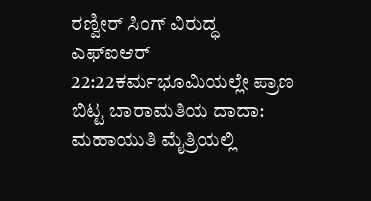ರಣ್ವೀರ್ ಸಿಂಗ್ ವಿರುದ್ಧ ಎಫ್‌ಐಆರ್
22:22ಕರ್ಮಭೂಮಿಯಲ್ಲೇ ಪ್ರಾಣ ಬಿಟ್ಟ ಬಾರಾಮತಿಯ ದಾದಾ: ಮಹಾಯುತಿ ಮೈತ್ರಿಯಲ್ಲಿ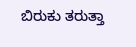ಬಿರುಕು ತರುತ್ತಾ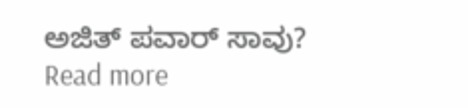ಅಜಿತ್ ಪವಾರ್ ಸಾವು?
Read more